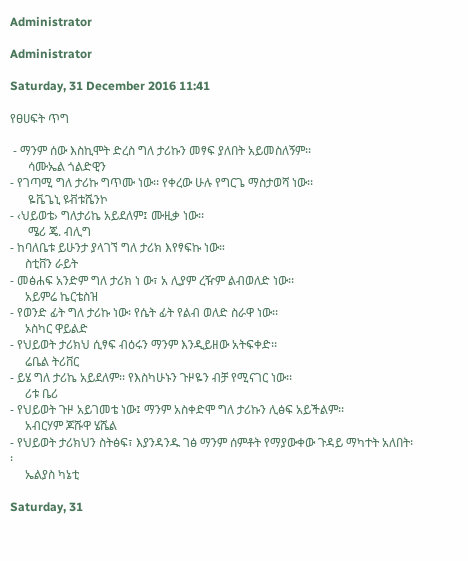Administrator

Administrator

Saturday, 31 December 2016 11:41

የፀሀፍት ጥግ

 - ማንም ሰው እስኪሞት ድረስ ግለ ታሪኩን መፃፍ ያለበት አይመስለኝም፡፡
      ሳሙኤል ጎልድዊን
- የገጣሚ ግለ ታሪኩ ግጥሙ ነው፡፡ የቀረው ሁሉ የግርጌ ማስታወሻ ነው፡፡
      ዬቬጌኒ ዩቭቱሼንኮ
- ‹ህይወቴ› ግለታሪኬ አይደለም፤ ሙዚቃ ነው፡፡
      ሜሪ ጄ. ብሊግ
- ከባለቤቱ ይሁንታ ያላገኘ ግለ ታሪክ እየፃፍኩ ነው።
     ስቲቨን ራይት
- መፅሐፍ አንድም ግለ ታሪክ ነ ው፣ አ ሊያም ረዥም ልብወለድ ነው፡፡
     አይምሬ ኬርቴስዝ
- የወንድ ፊት ግለ ታሪኩ ነው፡ የሴት ፊት የልብ ወለድ ስራዋ ነው፡፡
     ኦስካር ዋይልድ
- የህይወት ታሪክህ ሲፃፍ ብዕሩን ማንም እንዲይዘው አትፍቀድ፡፡
     ሬቤል ትሪቨር
- ይሄ ግለ ታሪኬ አይደለም፡፡ የእስካሁኑን ጉዞዬን ብቻ የሚናገር ነው፡፡
     ሪቱ ቤሪ
- የህይወት ጉዞ አይገመቴ ነው፤ ማንም አስቀድሞ ግለ ታሪኩን ሊፅፍ አይችልም፡፡
     አብርሃም ጆሹዋ ሄሼል
- የህይወት ታሪክህን ስትፅፍ፣ እያንዳንዱ ገፅ ማንም ሰምቶት የማያውቀው ጉዳይ ማካተት አለበት፡፡
     ኤልያስ ካኔቲ

Saturday, 31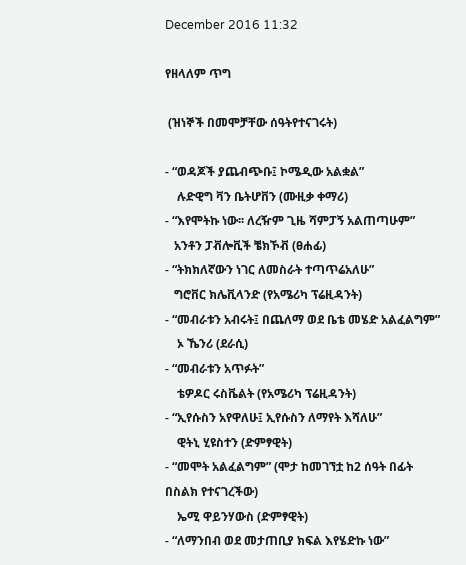December 2016 11:32

የዘላለም ጥግ

 (ዝነኞች በመሞቻቸው ሰዓትየተናገሩት)

- “ወዳጆች ያጨብጭቡ፤ ኮሜዲው አልቋል”
    ሉድዊግ ቫን ቤትሆቨን (ሙዚቃ ቀማሪ)
- “እየሞትኩ ነው፡፡ ለረዥም ጊዜ ሻምፓኝ አልጠጣሁም”
   አንቶን ፓቭሎቪች ቼክኾቭ (ፀሐፊ)
- “ትክክለኛውን ነገር ለመስራት ተጣጥሬአለሁ”
   ግሮቨር ክሌቪላንድ (የአሜሪካ ፕሬዚዳንት)
- “መብራቱን አብሩት፤ በጨለማ ወደ ቤቴ መሄድ አልፈልግም”
    ኦ ኼንሪ (ደራሲ)
- “መብራቱን አጥፉት”
    ቴዎዶር ሩስቬልት (የአሜሪካ ፕሬዚዳንት)
- “ኢየሱስን አየዋለሁ፤ ኢየሱስን ለማየት እሻለሁ”
    ዊትኒ ሂዩስተን (ድምፃዊት)
- “መሞት አልፈልግም” (ሞታ ከመገኘቷ ከ2 ሰዓት በፊት በስልክ የተናገረችው)
    ኤሚ ዋይንሃውስ (ድምፃዊት)
- “ለማንበብ ወደ መታጠቢያ ክፍል እየሄድኩ ነው”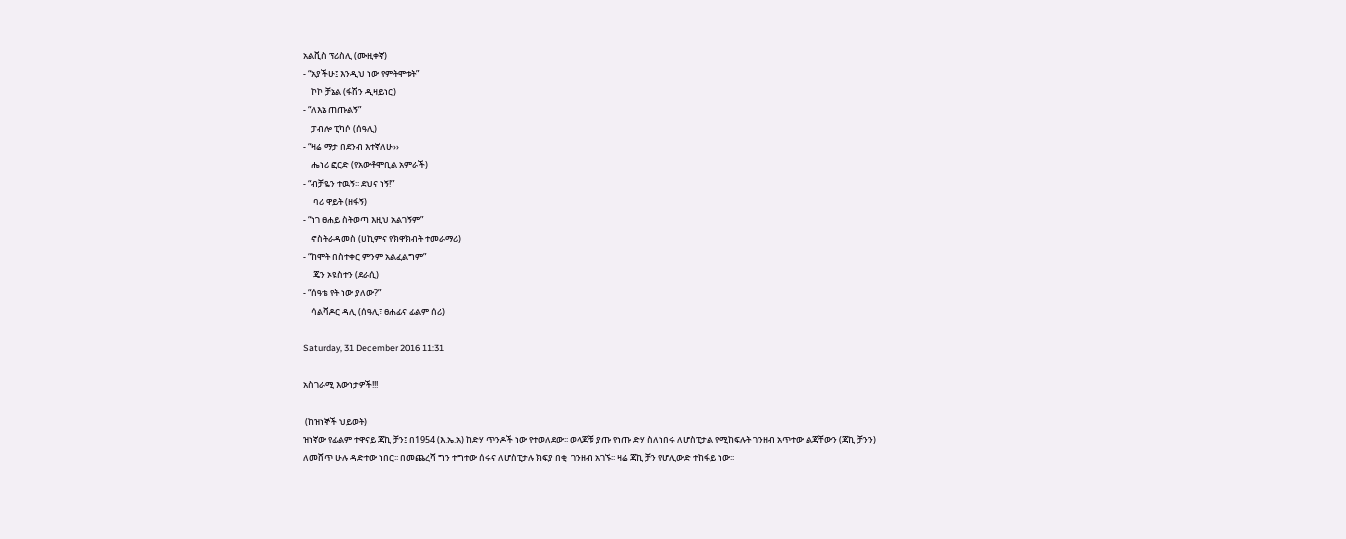አልቪስ ፕሪስሊ (ሙዚቀኛ)
- “አያችሁ፤ እንዲህ ነው የምትሞቱት”
    ኮኮ ቻኔል (ፋሽን ዲዛይነር)
- “ለእኔ ጠጡልኝ”
    ፓብሎ ፒካሶ (ሰዓሊ)
- “ዛሬ ማታ በደንብ እተኛለሁ››
    ሔነሪ ፎርድ (የአውቶሞቢል አምራች)
- “ብቻዬን ተዉኝ፡፡ ደህና ነኝ!”
     ባሪ ዋይት (ዘፋኝ)
- “ነገ ፀሐይ ስትወጣ እዚህ አልገኝም”
    ኖስትራዳመስ (ሀኪምና የክዋክብት ተመራማሪ)
- “ከሞት በስተቀር ምንም አልፈልግም”
     ጄን ኦዩስተን (ደራሲ)
- “ሰዓቴ የት ነው ያለው?”
    ሳልቫዶር ዳሊ (ሰዓሊ፣ ፀሐፊና ፊልም ሰሪ)

Saturday, 31 December 2016 11:31

አስገራሚ እውነታዎች!!!

 (ከዝነኞች ህይወት)
ዝነኛው የፊልም ተዋናይ ጃኪ ቻን፤ በ1954 (እ.ኤ.አ) ከድሃ ጥንዶች ነው የተወለደው፡፡ ወላጆቹ ያጡ የነጡ ድሃ ስለነበሩ ለሆስፒታል የሚከፍሉት ገንዘብ አጥተው ልጃቸውን (ጃኪ ቻንን) ለመሸጥ ሁሉ ዳድተው ነበር፡፡ በመጨረሻ ግን ተግተው ሰሩና ለሆስፒታሉ ክፍያ በቂ  ገንዘብ አገኙ፡፡ ዛሬ ጃኪ ቻን የሆሊውድ ተከፋይ ነው፡፡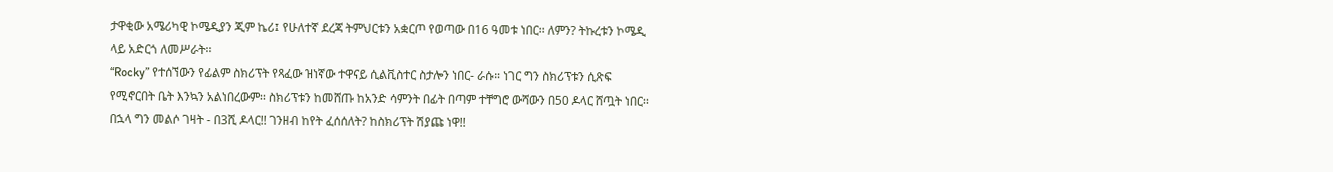ታዋቂው አሜሪካዊ ኮሜዲያን ጂም ኬሪ፤ የሁለተኛ ደረጃ ትምህርቱን አቋርጦ የወጣው በ16 ዓመቱ ነበር፡፡ ለምን? ትኩረቱን ኮሜዲ ላይ አድርጎ ለመሥራት፡፡
“Rocky” የተሰኘውን የፊልም ስክሪፕት የጻፈው ዝነኛው ተዋናይ ሲልቪስተር ስታሎን ነበር- ራሱ። ነገር ግን ስክሪፕቱን ሲጽፍ የሚኖርበት ቤት እንኳን አልነበረውም፡፡ ስክሪፕቱን ከመሸጡ ከአንድ ሳምንት በፊት በጣም ተቸግሮ ውሻውን በ50 ዶላር ሸጧት ነበር፡፡ በኋላ ግን መልሶ ገዛት - በ3ሺ ዶላር!! ገንዘብ ከየት ፈሰሰለት? ከስክሪፕት ሽያጩ ነዋ!!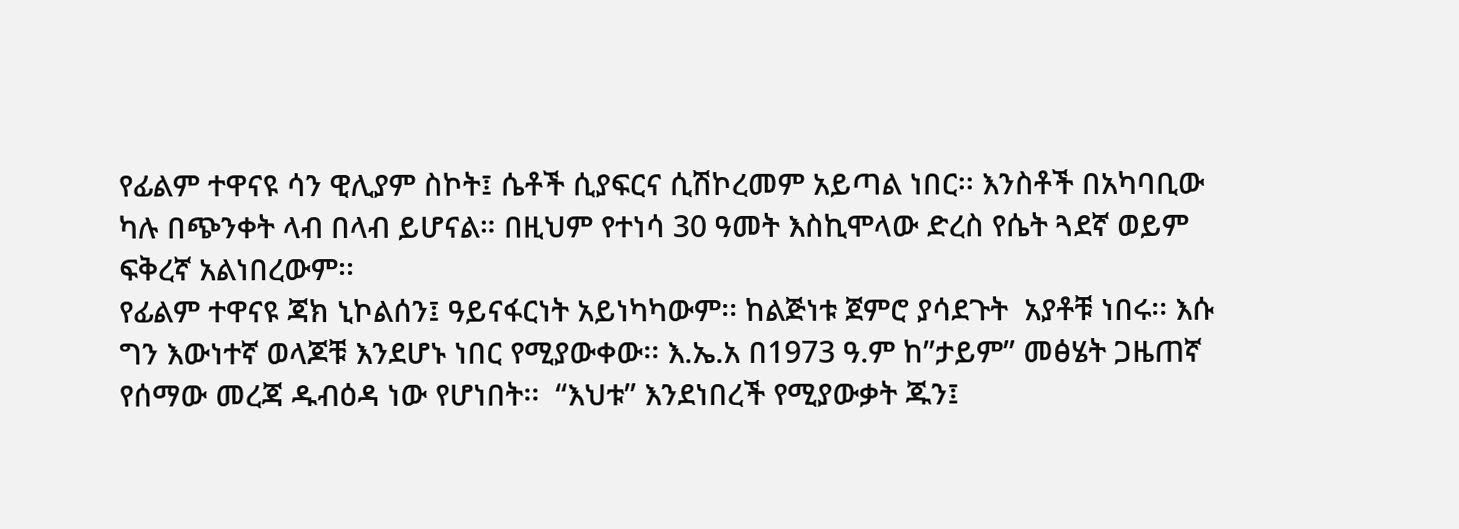የፊልም ተዋናዩ ሳን ዊሊያም ስኮት፤ ሴቶች ሲያፍርና ሲሽኮረመም አይጣል ነበር፡፡ እንስቶች በአካባቢው ካሉ በጭንቀት ላብ በላብ ይሆናል። በዚህም የተነሳ 30 ዓመት እስኪሞላው ድረስ የሴት ጓደኛ ወይም ፍቅረኛ አልነበረውም፡፡
የፊልም ተዋናዩ ጃክ ኒኮልሰን፤ ዓይናፋርነት አይነካካውም፡፡ ከልጅነቱ ጀምሮ ያሳደጉት  አያቶቹ ነበሩ፡፡ እሱ ግን እውነተኛ ወላጆቹ እንደሆኑ ነበር የሚያውቀው፡፡ እ.ኤ.አ በ1973 ዓ.ም ከ”ታይም” መፅሄት ጋዜጠኛ የሰማው መረጃ ዱብዕዳ ነው የሆነበት፡፡  “እህቱ” እንደነበረች የሚያውቃት ጁን፤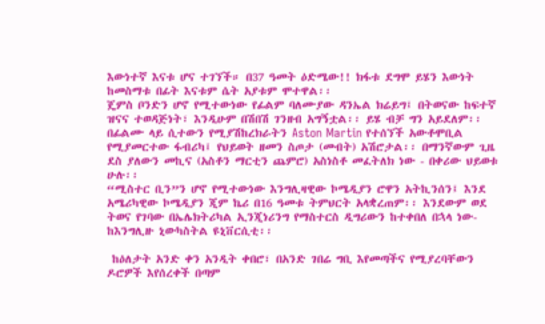እውነተኛ እናቱ ሆና ተገኘች። በ37 ዓመት ዕድሜው!! ክፋቱ ደግሞ ይሄን እውነት ከመስማቱ በፊት እናቱም ሴት አያቱም ሞተዋል፡፡
ጄምስ ቦንድን ሆኖ የሚተውነው የፊልም ባለሙያው ዳንኤል ክሬይግ፤ በትወናው ከፍተኛ ዝናና ተወዳጅነት፣ እንዲሁም በሽበሽ ገንዘብ አግኝቷል፡፡ ይሄ ብቻ ግን አይደለም፡፡ በፊልሙ ላይ ሲተውን የሚያሽከረክራትን Aston Martin የተሰኘች አውቶሞቢል የሚያመርተው ፋብሪካ፤ የህይወት ዘመን ስጦታ (መብት) አሽሮታል፡፡ በማንኛውም ጊዜ ደስ ያለውን መኪና (አስቶን ማርቲን ጨምሮ) አስነስቶ መፈትለክ ነው - በቀሪው ህይወቱ ሁሉ፡፡
“ሚስተር ቢን”ን ሆኖ የሚተውነው እንግሊዛዊው ኮሜዲያን ሮዋን አትኪንሰን፤ እንደ አሜሪካዊው ኮሜዲያን ጂም ኬሪ በ16 ዓመቱ ትምህርት አላቋረጠም፡፡ እንደውም ወደ ትወና የገባው በኤሌክትሪካል ኢንጂነሪንግ የማስተርስ ዲግሪውን ከተቀበለ በኋላ ነው-  ከእንግሊዙ ኒውካስትል ዩኒቨርሲቲ፡፡

 ከዕለታት አንድ ቀን አንዲት ቀበሮ፣ በአንድ ገበሬ ግቢ እየመጣችና የሚያረባቸውን ዶሮዎች እየሰረቀች በጣም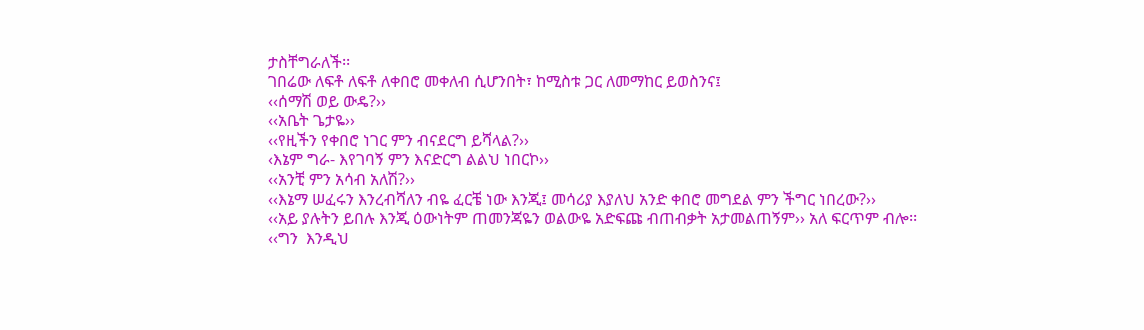ታስቸግራለች፡፡
ገበሬው ለፍቶ ለፍቶ ለቀበሮ መቀለብ ሲሆንበት፣ ከሚስቱ ጋር ለመማከር ይወስንና፤
‹‹ሰማሽ ወይ ውዴ?››
‹‹አቤት ጌታዬ››
‹‹የዚችን የቀበሮ ነገር ምን ብናደርግ ይሻላል?››
‹እኔም ግራ- እየገባኝ ምን እናድርግ ልልህ ነበርኮ››
‹‹አንቺ ምን አሳብ አለሽ?››
‹‹እኔማ ሠፈሩን እንረብሻለን ብዬ ፈርቼ ነው እንጂ፤ መሳሪያ እያለህ አንድ ቀበሮ መግደል ምን ችግር ነበረው?››
‹‹አይ ያሉትን ይበሉ እንጂ ዕውነትም ጠመንጃዬን ወልውዬ አድፍጩ ብጠብቃት አታመልጠኝም›› አለ ፍርጥም ብሎ፡፡
‹‹ግን  እንዲህ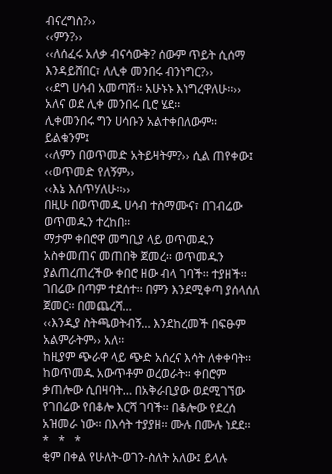ብናረግስ?››
‹‹ምን?››
‹‹ለሰፈሩ አለቃ ብናሳውቅ? ሰውም ጥይት ሲሰማ እንዳይሸበር፣ ለሊቀ መንበሩ ብንነግር?››
‹‹ደግ ሀሳብ አመጣሽ፡፡ አሁኑኑ እነግረዋለሁ፡፡›› አለና ወደ ሊቀ መንበሩ ቢሮ ሄደ፡፡
ሊቀመንበሩ ግን ሀሳቡን አልተቀበለውም፡፡ ይልቁንም፤
‹‹ለምን በወጥመድ አትይዛትም?›› ሲል ጠየቀው፤
‹‹ወጥመድ የለኝም››
‹‹እኔ እሰጥሃለሁ፡፡››
በዚሁ በወጥመዱ ሀሳብ ተስማሙና፣ በገብሬው ወጥመዱን ተረከበ፡፡
ማታም ቀበሮዋ መግቢያ ላይ ወጥመዱን አስቀመጠና መጠበቅ ጀመረ፡፡ ወጥመዱን ያልጠረጠረችው ቀበሮ ዘው ብላ ገባች፡፡ ተያዘች፡፡
ገበሬው በጣም ተደሰተ፡፡ በምን እንደሚቀጣ ያሰላሰለ ጀመር፡፡ በመጨረሻ…
‹‹እንዲያ ስትጫወትብኝ… እንደከረመች በፍፁም አልምራትም›› አለ፡፡
ከዚያም ጭራዋ ላይ ጭድ አሰረና እሳት ለቀቀባት፡፡ ከወጥመዱ አውጥቶም ወረወራት። ቀበሮም ቃጠሎው ሲበዛባት… በአቅራቢያው ወደሚገኘው የገበሬው የበቆሎ እርሻ ገባች፡፡ በቆሎው የደረሰ አዝመራ ነው፡፡ በእሳት ተያያዘ፡፡ ሙሉ በሙሉ ነደደ፡፡
*   *   *
ቂም በቀል የሁለት-ወገን-ስለት አለው፤ ይላሉ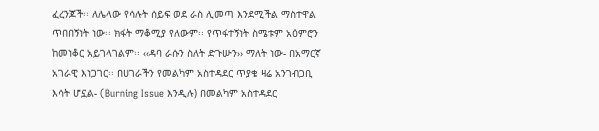ፈረንጆች፡፡ ለሌላው የሳሉት ሰይፍ ወደ ራስ ሊመጣ እንደሚችል ማስተዋል ጥበበኝነት ነው፡፡ ክፋት ማቆሚያ የለውም፡፡ የጥፋተኝነት ስሜቱም አዕምሮን ከመነቆር አይገላገልም፡፡ ‹‹ዳባ ራሱን ስለት ድጉሡን›› ማለት ነው- በአማርኛ አገራዊ እነጋገር፡፡ በሀገራችን የመልካም አስተዳደር ጥያቄ ዛሬ አንገብጋቢ እሳት ሆኗል- (Burning Issue እንዲሉ) በመልካም አስተዳደር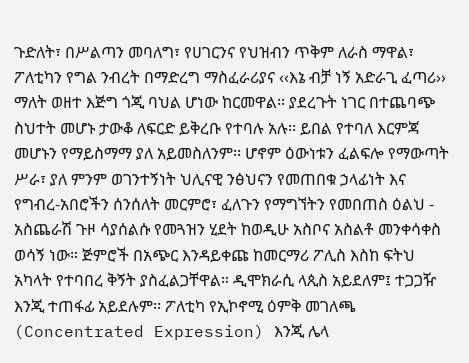ጉድለት፣ በሥልጣን መባለግ፣ የሀገርንና የህዝብን ጥቅም ለራስ ማዋል፣ ፖለቲካን የግል ንብረት በማድረግ ማስፈራሪያና ‹‹እኔ ብቻ ነኝ አድራጊ ፈጣሪ›› ማለት ወዘተ እጅግ ጎጂ ባህል ሆነው ከርመዋል፡፡ ያደረጉት ነገር በተጨባጭ ስህተት መሆኑ ታውቆ ለፍርድ ይቅረቡ የተባሉ አሉ፡፡ ይበል የተባለ እርምጃ መሆኑን የማይስማማ ያለ አይመስለንም፡፡ ሆኖም ዕውነቱን ፈልፍሎ የማውጣት ሥራ፣ ያለ ምንም ወገንተኝነት ህሊናዊ ንፅህናን የመጠበቁ ኃላፊነት እና የግብረ-አበሮችን ሰንሰለት መርምሮ፣ ፈለጉን የማግኘትን የመበጠስ ዕልህ - አስጨራሽ ጉዞ ሳያሰልሱ የመጓዝን ሂደት ከወዲሁ አስቦና አስልቶ መንቀሳቀስ ወሳኝ ነው። ጅምሮች በአጭር እንዳይቀጩ ከመርማሪ ፖሊስ እስከ ፍትህ አካላት የተባበረ ቅኝት ያስፈልጋቸዋል። ዲሞክራሲ ላጲስ አይደለም፤ ተጋጋዥ እንጂ ተጠፋፊ አይደሉም፡፡ ፖለቲካ የኢኮኖሚ ዕምቅ መገለጫ (Concentrated Expression) እንጂ ሌላ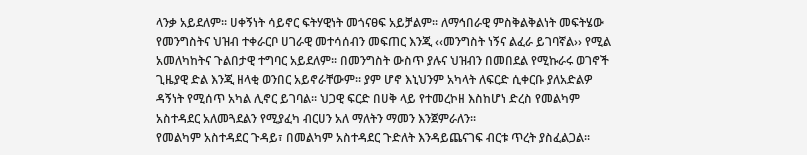ላንቃ አይደለም፡፡ ሀቀኝነት ሳይኖር ፍትሃዊነት መጎናፀፍ አይቻልም፡፡ ለማኅበራዊ ምስቅልቅልነት መፍትሄው የመንግስትና ህዝብ ተቀራርቦ ሀገራዊ መተሳሰብን መፍጠር እንጂ ‹‹መንግስት ነኝና ልፈራ ይገባኛል›› የሚል አመለካከትና ጉልበታዊ ተግባር አይደለም፡፡ በመንግስት ውስጥ ያሉና ህዝብን በመበደል የሚኩራሩ ወገኖች ጊዜያዊ ድል እንጂ ዘላቂ ወንበር አይኖራቸውም፡፡ ያም ሆኖ እኒህንም አካላት ለፍርድ ሲቀርቡ ያለአድልዎ ዳኝነት የሚሰጥ አካል ሊኖር ይገባል። ህጋዊ ፍርድ በሀቅ ላይ የተመረኮዘ እስከሆነ ድረስ የመልካም አስተዳደር አለመጓደልን የሚያፈካ ብርሀን አለ ማለትን ማመን እንጀምራለን፡፡
የመልካም አስተዳደር ጉዳይ፣ በመልካም አስተዳደር ጉድለት እንዳይጨናገፍ ብርቱ ጥረት ያስፈልጋል፡፡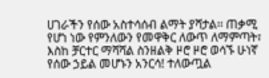ሀገራችን የሰው አስተሳሰብ ልማት ያሻታል፡፡ ጠቃሚ የሆነ ነው የምንለውን የመዋቅር ለውጥ ለማምጣት፣ እስከ ቻርተር ማሻሻል ስንዘልቅ ዞሮ ዞሮ ወሳኙ ሁነኛ የሰው ኃይል መሆኑን አንርሳ! ተለውጧል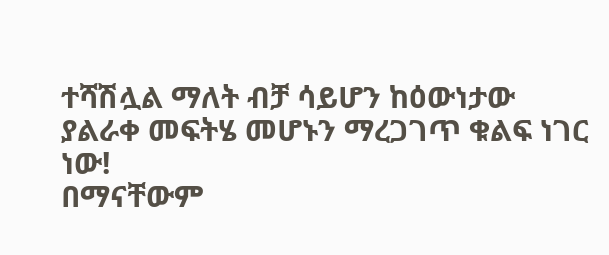ተሻሽሏል ማለት ብቻ ሳይሆን ከዕውነታው ያልራቀ መፍትሄ መሆኑን ማረጋገጥ ቁልፍ ነገር ነው!
በማናቸውም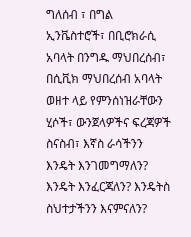ግለሰብ ፣ በግል ኢንቬስተሮች፣ በቢሮክራሲ አባላት በንግዱ ማህበረሰብ፣ በሲቪክ ማህበረሰብ አባላት ወዘተ ላይ የምንሰነዝራቸውን ሂሶች፣ ውንጀላዎችና ፍረጃዎች ስናስብ፣ እኛስ ራሳችንን እንዴት እንገመግማለን? እንዴት እንፈርጃለን? እንዴትስ ስህተታችንን እናምናለን?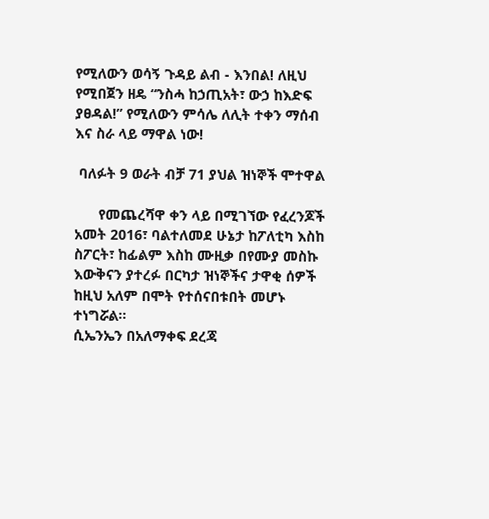የሚለውን ወሳኝ ጉዳይ ልብ - እንበል! ለዚህ የሚበጀን ዘዴ “ንስሓ ከኃጢአት፣ ውኃ ከእድፍ ያፀዳል!” የሚለውን ምሳሌ ለሊት ተቀን ማሰብ እና ስራ ላይ ማዋል ነው!

 ባለፉት 9 ወራት ብቻ 71 ያህል ዝነኞች ሞተዋል

      የመጨረሻዋ ቀን ላይ በሚገኘው የፈረንጆች አመት 2016፣ ባልተለመደ ሁኔታ ከፖለቲካ እስከ ስፖርት፣ ከፊልም እስከ ሙዚቃ በየሙያ መስኩ እውቅናን ያተረፉ በርካታ ዝነኞችና ታዋቂ ሰዎች ከዚህ አለም በሞት የተሰናበቱበት መሆኑ ተነግሯል፡፡
ሲኤንኤን በአለማቀፍ ደረጃ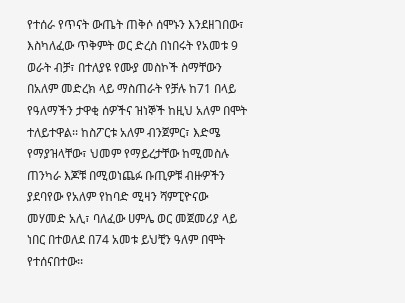የተሰራ የጥናት ውጤት ጠቅሶ ሰሞኑን እንደዘገበው፣ እስካለፈው ጥቅምት ወር ድረስ በነበሩት የአመቱ 9 ወራት ብቻ፣ በተለያዩ የሙያ መስኮች ስማቸውን በአለም መድረክ ላይ ማስጠራት የቻሉ ከ71 በላይ የዓለማችን ታዋቂ ሰዎችና ዝነኞች ከዚህ አለም በሞት ተለይተዋል፡፡ ከስፖርቱ አለም ብንጀምር፣ እድሜ የማያዝላቸው፣ ህመም የማይረታቸው ከሚመስሉ ጠንካራ እጆቹ በሚወነጨፉ ቡጢዎቹ ብዙዎችን ያደባየው የአለም የከባድ ሚዛን ሻምፒዮናው መሃመድ አሊ፣ ባለፈው ሀምሌ ወር መጀመሪያ ላይ ነበር በተወለደ በ74 አመቱ ይህቺን ዓለም በሞት የተሰናበተው፡፡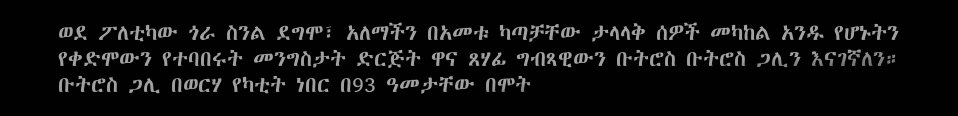ወደ ፖለቲካው ጎራ ስንል ደግሞ፣ አለማችን በአመቱ ካጣቻቸው ታላላቅ ሰዎች መካከል አንዱ የሆኑትን የቀድሞውን የተባበሩት መንግስታት ድርጅት ዋና ጸሃፊ ግብጻዊውን ቡትሮስ ቡትሮስ ጋሊን እናገኛለን። ቡትሮስ ጋሊ በወርሃ የካቲት ነበር በ93 ዓመታቸው በሞት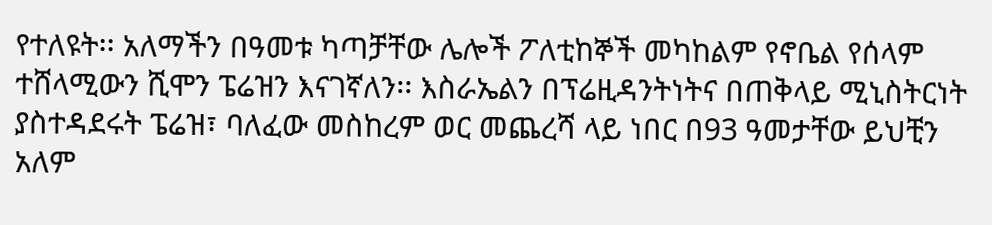የተለዩት፡፡ አለማችን በዓመቱ ካጣቻቸው ሌሎች ፖለቲከኞች መካከልም የኖቤል የሰላም ተሸላሚውን ሺሞን ፔሬዝን እናገኛለን፡፡ እስራኤልን በፕሬዚዳንትነትና በጠቅላይ ሚኒስትርነት ያስተዳደሩት ፔሬዝ፣ ባለፈው መስከረም ወር መጨረሻ ላይ ነበር በ93 ዓመታቸው ይህቺን አለም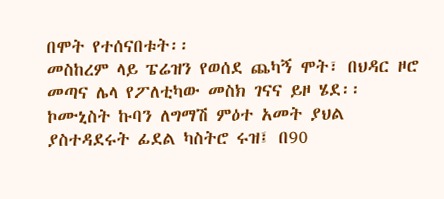በሞት የተሰናበቱት፡፡
መስከረም ላይ ፔሬዝን የወሰደ ጨካኝ ሞት፣ በህዳር ዞሮ መጣና ሌላ የፖለቲካው መስክ ገናና ይዞ ሄደ፡፡ ኮሙኒስት ኩባን ለግማሽ ምዕተ አመት ያህል ያስተዳደሩት ፊደል ካስትሮ ሩዝ፤ በ90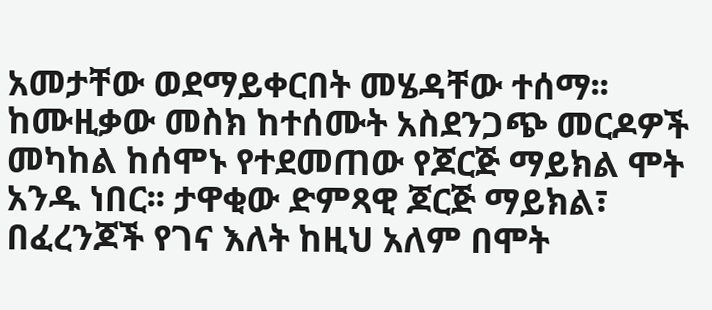አመታቸው ወደማይቀርበት መሄዳቸው ተሰማ፡፡ ከሙዚቃው መስክ ከተሰሙት አስደንጋጭ መርዶዎች መካከል ከሰሞኑ የተደመጠው የጆርጅ ማይክል ሞት አንዱ ነበር፡፡ ታዋቂው ድምጻዊ ጆርጅ ማይክል፣ በፈረንጆች የገና እለት ከዚህ አለም በሞት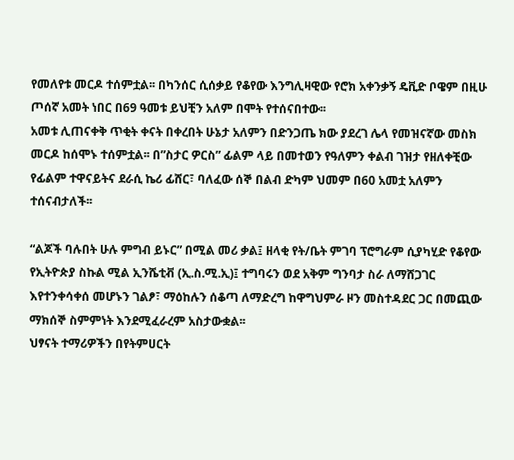የመለየቱ መርዶ ተሰምቷል፡፡ በካንሰር ሲሰቃይ የቆየው እንግሊዛዊው የሮክ አቀንቃኝ ዴቪድ ቦዌም በዚሁ ጦሰኛ አመት ነበር በ69 ዓመቱ ይህቺን አለም በሞት የተሰናበተው፡፡
አመቱ ሊጠናቀቅ ጥቂት ቀናት በቀረበት ሁኔታ አለምን በድንጋጤ ክው ያደረገ ሌላ የመዝናኛው መስክ መርዶ ከሰሞኑ ተሰምቷል፡፡ በ”ስታር ዎርስ” ፊልም ላይ በመተወን የዓለምን ቀልብ ገዝታ የዘለቀቺው የፊልም ተዋናይትና ደራሲ ኬሪ ፊሸር፣ ባለፈው ሰኞ በልብ ድካም ህመም በ60 አመቷ አለምን ተሰናብታለች፡፡

“ልጆች ባሉበት ሁሉ ምግብ ይኑር” በሚል መሪ ቃል፤ ዘላቂ የት/ቤት ምገባ ፕሮግራም ሲያካሂድ የቆየው የኢትዮጵያ ስኩል ሚል ኢንሼቲቭ (ኢ.ስ.ሚ.ኢ)፤ ተግባሩን ወደ አቅም ግንባታ ስራ ለማሸጋገር እየተንቀሳቀሰ መሆኑን ገልፆ፣ ማዕከሉን ሰቆጣ ለማድረግ ከዋግህምራ ዞን መስተዳደር ጋር በመጪው ማክሰኞ ስምምነት እንደሚፈራረም አስታውቋል፡፡
ህፃናት ተማሪዎችን በየትምሀርት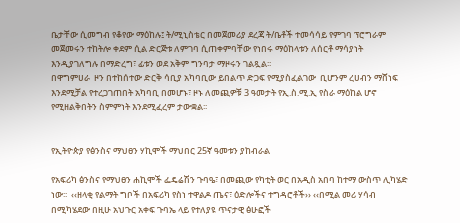ቤታቸው ሲመግብ የቆየው ማዕከሉ፤ ት/ሚኒስቴር በመጀመሪያ ደረጃ ት/ቤቶች ተመሳሳይ የምገባ ፕሮግራም መጀመሩን ተከትሎ ቀደም ሲል ድርጅቱ ለምገባ ሲጠቀምባቸው የነበሩ ማዕከላቱን ለሰርቶ ማሳያነት እንዲያገለግሉ በማድረግ፣ ፊቱን ወደ አቅም ግንባታ ማዞሩን ገልጿል፡፡
በዋግምሀራ  ዞን በተከሰተው ድርቅ ሳቢያ አካባቢው ይበልጥ ድጋፍ የሚያስፈልገው  ቢሆንም ረሀብን ማሸነፍ እንደሚቻል የተረጋገጠበት አካባቢ በመሆኑ፣ ዞኑ ለመጪዎቹ 3 ዓመታት የኢ.ስ.ሚ.ኢ የስራ ማዕከል ሆኖ የሚዘልቅበትን ስምምነት እንደሚፈረም ታውቋል፡፡


የኢትዮጵያ የፅንስና ማህፀን ሃኪሞች ማህበር 25ኛ ዓመቱን ያከብራል

የአፍሪካ ፅንስና የማህፀን ሐኪሞች ፌዴሬሽን ጉባዔ፣ በመጪው የካቲት ወር በአዲስ አበባ ከተማ ውስጥ ሊካሄድ ነው፡፡  ‹‹ዘላቂ የልማት ግቦች በአፍሪካ የስነ ተዋልዶ ጤና፣ ዕድሎችና ተግዳሮቶች›› ‹‹በሚል መሪ ሃሳብ በሚካሄደው በዚሁ አህጉር አቀፍ ጉባኤ ላይ የተለያዩ ጥናታዊ ፅሁፎች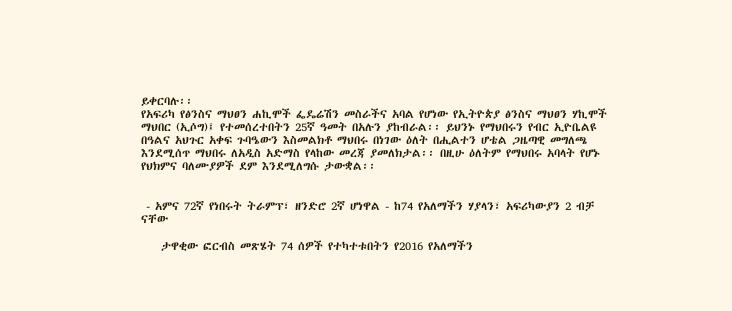ይቀርባሉ፡፡
የአፍሪካ የፅንስና ማህፀን ሐኪሞች ፌዴሬሽን መስራችና አባል የሆነው የኢትዮጵያ ፅንስና ማህፀን ሃኪሞች ማህበር (ኢሶግ)፤ የተመሰረተበትን 25ኛ ዓመት በአሉን ያከብራል፡፡ ይህንኑ የማህበሩን የብር ኢዮቤልዩ በዓልና አህጉር አቀፍ ጉባዔውን እስመልክቶ ማህበሩ በነገው ዕለት በሒልተን ሆቴል ጋዜጣዊ መግለጫ እንደሚሰጥ ማህበሩ ለአዲስ አድማስ የላከው መረጃ ያመለክታል፡፡ በዚሁ ዕለትም የማህበሩ አባላት የሆኑ የህክምና ባለሙያዎች ደም እንደሚለግሱ ታውቋል፡፡


 - አምና 72ኛ የነበሩት ትራምፕ፣ ዘንድሮ 2ኛ ሆነዋል - ከ74 የአለማችን ሃያላን፣ አፍሪካውያን 2 ብቻ ናቸው

    ታዋቂው ፎርብስ መጽሄት 74 ሰዎች የተካተቱበትን የ2016 የአለማችን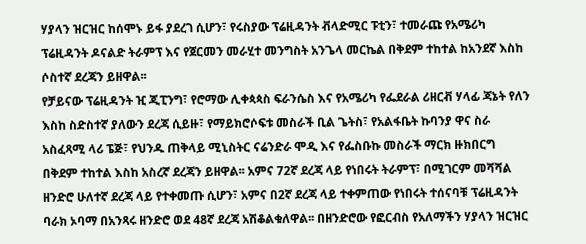ሃያላን ዝርዝር ከሰሞኑ ይፋ ያደረገ ሲሆን፣ የሩስያው ፕሬዚዳንት ቭላድሚር ፑቲን፣ ተመራጩ የአሜሪካ ፕሬዚዳንት ዶናልድ ትራምፕ እና የጀርመን መራሂተ መንግስት አንጌላ መርኬል በቅደም ተከተል ከአንደኛ እስከ ሶስተኛ ደረጃን ይዘዋል፡፡
የቻይናው ፕሬዚዳንት ዢ ጂፒንግ፣ የሮማው ሊቀጳጳስ ፍራንሴስ እና የአሜሪካ የፌደራል ሪዘርቭ ሃላፊ ጃኔት የለን እስከ ስድስተኛ ያለውን ደረጃ ሲይዙ፣ የማይክሮሶፍቱ መስራች ቢል ጌትስ፣ የአልፋቤት ኩባንያ ዋና ስራ አስፈጻሚ ላሪ ፔጅ፣ የህንዱ ጠቅላይ ሚኒስትር ናሬንድራ ሞዲ እና የፌስቡኩ መስራች ማርክ ዙክበርግ በቅደም ተከተል እስከ አስረኛ ደረጃን ይዘዋል፡፡ አምና 72ኛ ደረጃ ላይ የነበሩት ትራምፕ፣ በሚገርም መሻሻል ዘንድሮ ሁለተኛ ደረጃ ላይ የተቀመጡ ሲሆን፣ አምና በ2ኛ ደረጃ ላይ ተቀምጠው የነበሩት ተሰናባቹ ፕሬዚዳንት ባራክ ኦባማ በአንጻሩ ዘንድሮ ወደ 48ኛ ደረጃ አሽቆልቁለዋል፡፡ በዘንድሮው የፎርብስ የአለማችን ሃያላን ዝርዝር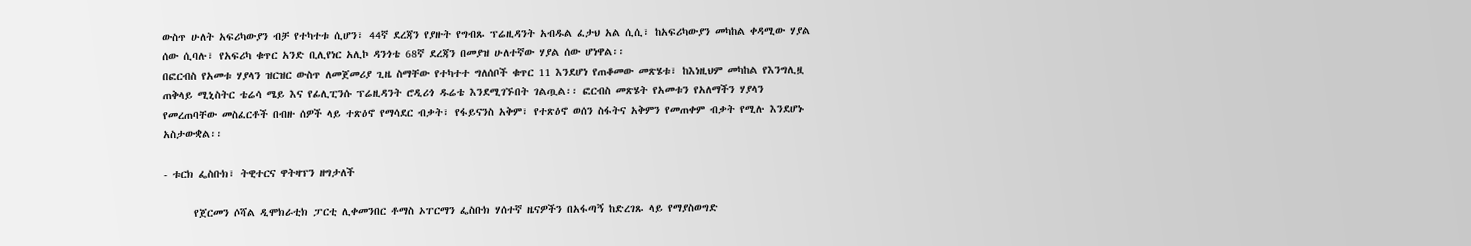ውስጥ ሁለት አፍሪካውያን ብቻ የተካተቱ ሲሆን፣ 44ኛ ደረጃን የያዙት የግብጹ ፕሬዚዳንት አብዱል ፈታህ አል ሲሲ፣ ከአፍሪካውያን መካከል ቀዳሚው ሃያል ሰው ሲባሉ፣ የአፍሪካ ቁጥር አንድ ቢሊየነር አሊኮ ዳንጎቴ 68ኛ ደረጃን በመያዝ ሁለተኛው ሃያል ሰው ሆነዋል፡፡
በፎርብስ የአመቱ ሃያላን ዝርዝር ውስጥ ለመጀመሪያ ጊዜ ስማቸው የተካተተ ግለሰቦች ቁጥር 11 እንደሆነ የጠቆመው መጽሄቱ፣ ከእነዚህም መካከል የእንግሊዟ ጠቅላይ ሚኒስትር ቴሬሳ ሜይ እና የፊሊፒንሱ ፕሬዚዳንት ሮዲሪጎ ዱሬቴ እንደሚገኙበት ገልጧል፡፡ ፎርብስ መጽሄት የአመቱን የአለማችን ሃያላን የመረጠባቸው መስፈርቶች በብዙ ሰዎች ላይ ተጽዕኖ የማሳደር ብቃት፣ የፋይናንስ አቅም፣ የተጽዕኖ ወሰን ስፋትና አቅምን የመጠቀም ብቃት የሚሉ እንደሆኑ አስታውቋል፡፡

- ቱርክ ፌስቡክ፣ ትዊተርና ዋትዛፕን ዘግታለች

      የጀርመን ሶሻል ዲሞክራቲክ ፓርቲ ሊቀመንበር ቶማስ ኦፐርማን ፌስቡክ ሃሰተኛ ዜናዎችን በአፋጣኝ ከድረገጹ ላይ የማያስወግድ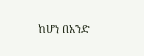ከሆነ በአንድ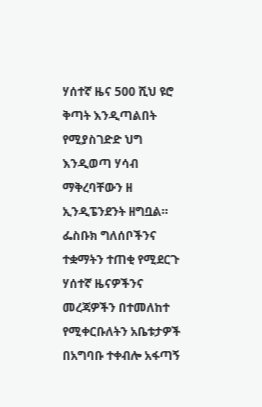ሃሰተኛ ዜና 500 ሺህ ዩሮ ቅጣት እንዲጣልበት የሚያስገድድ ህግ እንዲወጣ ሃሳብ ማቅረባቸውን ዘ ኢንዲፔንደንት ዘግቧል። ፌስቡክ ግለሰቦችንና ተቋማትን ተጠቂ የሚደርጉ ሃሰተኛ ዜናዎችንና መረጃዎችን በተመለከተ የሚቀርቡለትን አቤቱታዎች በአግባቡ ተቀብሎ አፋጣኝ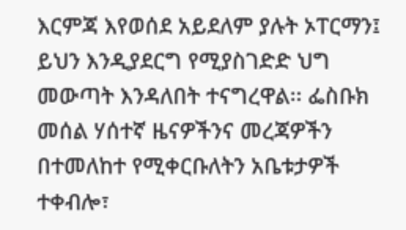እርምጃ እየወሰደ አይደለም ያሉት ኦፐርማን፤ ይህን እንዲያደርግ የሚያስገድድ ህግ መውጣት እንዳለበት ተናግረዋል፡፡ ፌስቡክ መሰል ሃሰተኛ ዜናዎችንና መረጃዎችን በተመለከተ የሚቀርቡለትን አቤቱታዎች ተቀብሎ፣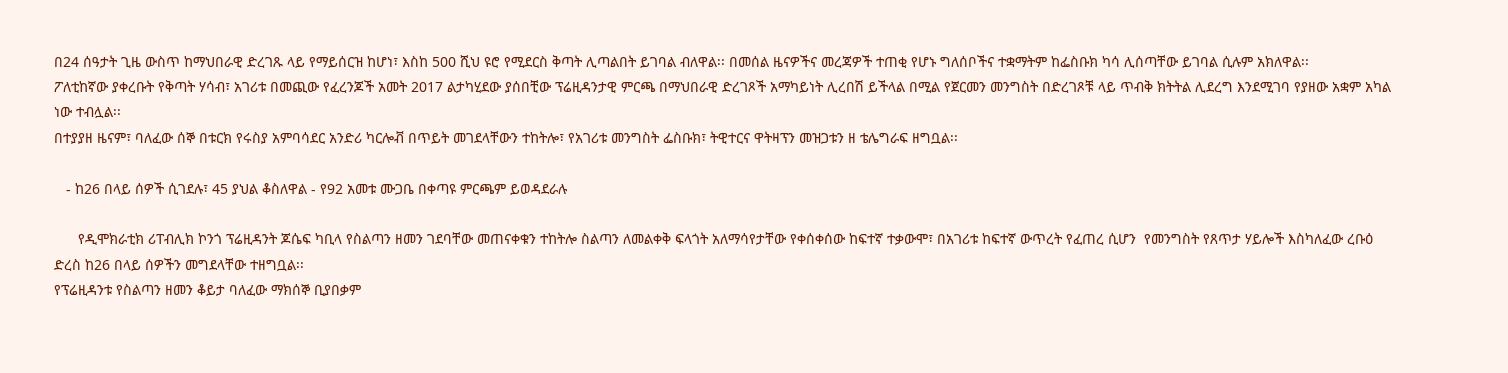በ24 ሰዓታት ጊዜ ውስጥ ከማህበራዊ ድረገጹ ላይ የማይሰርዝ ከሆነ፣ እስከ 500 ሺህ ዩሮ የሚደርስ ቅጣት ሊጣልበት ይገባል ብለዋል፡፡ በመሰል ዜናዎችና መረጃዎች ተጠቂ የሆኑ ግለሰቦችና ተቋማትም ከፌስቡክ ካሳ ሊሰጣቸው ይገባል ሲሉም አክለዋል፡፡
ፖለቲከኛው ያቀረቡት የቅጣት ሃሳብ፣ አገሪቱ በመጪው የፈረንጆች አመት 2017 ልታካሂደው ያሰበቺው ፕሬዚዳንታዊ ምርጫ በማህበራዊ ድረገጾች አማካይነት ሊረበሽ ይችላል በሚል የጀርመን መንግስት በድረገጾቹ ላይ ጥብቅ ክትትል ሊደረግ እንደሚገባ የያዘው አቋም አካል ነው ተብሏል፡፡
በተያያዘ ዜናም፣ ባለፈው ሰኞ በቱርክ የሩስያ አምባሳደር አንድሪ ካርሎቭ በጥይት መገደላቸውን ተከትሎ፣ የአገሪቱ መንግስት ፌስቡክ፣ ትዊተርና ዋትዛፕን መዝጋቱን ዘ ቴሌግራፍ ዘግቧል፡፡

   - ከ26 በላይ ሰዎች ሲገደሉ፣ 45 ያህል ቆስለዋል - የ92 አመቱ ሙጋቤ በቀጣዩ ምርጫም ይወዳደራሉ

      የዲሞክራቲክ ሪፐብሊክ ኮንጎ ፕሬዚዳንት ጆሴፍ ካቢላ የስልጣን ዘመን ገደባቸው መጠናቀቁን ተከትሎ ስልጣን ለመልቀቅ ፍላጎት አለማሳየታቸው የቀሰቀሰው ከፍተኛ ተቃውሞ፣ በአገሪቱ ከፍተኛ ውጥረት የፈጠረ ሲሆን  የመንግስት የጸጥታ ሃይሎች እስካለፈው ረቡዕ ድረስ ከ26 በላይ ሰዎችን መግደላቸው ተዘግቧል፡፡
የፕሬዚዳንቱ የስልጣን ዘመን ቆይታ ባለፈው ማክሰኞ ቢያበቃም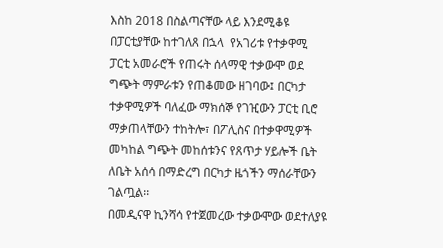እስከ 2018 በስልጣናቸው ላይ እንደሚቆዩ በፓርቲያቸው ከተገለጸ በኋላ  የአገሪቱ የተቃዋሚ ፓርቲ አመራሮች የጠሩት ሰላማዊ ተቃውሞ ወደ ግጭት ማምራቱን የጠቆመው ዘገባው፤ በርካታ ተቃዋሚዎች ባለፈው ማክሰኞ የገዢውን ፓርቲ ቢሮ ማቃጠላቸውን ተከትሎ፣ በፖሊስና በተቃዋሚዎች መካከል ግጭት መከሰቱንና የጸጥታ ሃይሎች ቤት ለቤት አሰሳ በማድረግ በርካታ ዜጎችን ማሰራቸውን ገልጧል፡፡
በመዲናዋ ኪንሻሳ የተጀመረው ተቃውሞው ወደተለያዩ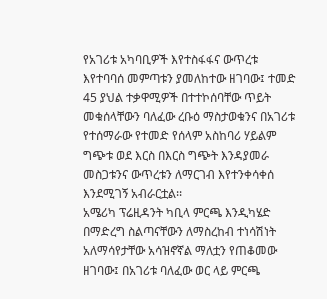የአገሪቱ አካባቢዎች እየተስፋፋና ውጥረቱ እየተባባሰ መምጣቱን ያመለከተው ዘገባው፤ ተመድ 45 ያህል ተቃዋሚዎች በተተኮሰባቸው ጥይት መቁሰላቸውን ባለፈው ረቡዕ ማስታወቁንና በአገሪቱ የተሰማራው የተመድ የሰላም አስከባሪ ሃይልም ግጭቱ ወደ እርስ በእርስ ግጭት እንዳያመራ መስጋቱንና ውጥረቱን ለማርገብ እየተንቀሳቀሰ እንደሚገኝ አብራርቷል፡፡
አሜሪካ ፕሬዚዳንት ካቢላ ምርጫ እንዲካሄድ በማድረግ ስልጣናቸውን ለማስረከብ ተነሳሽነት አለማሳየታቸው አሳዝኖኛል ማለቷን የጠቆመው ዘገባው፤ በአገሪቱ ባለፈው ወር ላይ ምርጫ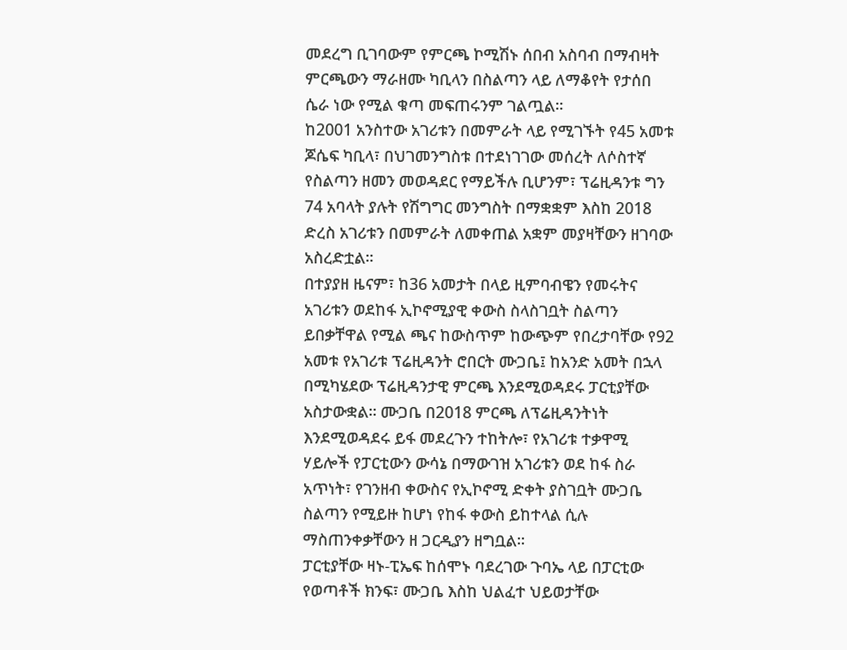መደረግ ቢገባውም የምርጫ ኮሚሽኑ ሰበብ አስባብ በማብዛት ምርጫውን ማራዘሙ ካቢላን በስልጣን ላይ ለማቆየት የታሰበ ሴራ ነው የሚል ቁጣ መፍጠሩንም ገልጧል፡፡
ከ2001 አንስተው አገሪቱን በመምራት ላይ የሚገኙት የ45 አመቱ ጆሴፍ ካቢላ፣ በህገመንግስቱ በተደነገገው መሰረት ለሶስተኛ የስልጣን ዘመን መወዳደር የማይችሉ ቢሆንም፣ ፕሬዚዳንቱ ግን 74 አባላት ያሉት የሽግግር መንግስት በማቋቋም እስከ 2018 ድረስ አገሪቱን በመምራት ለመቀጠል አቋም መያዛቸውን ዘገባው አስረድቷል፡፡
በተያያዘ ዜናም፣ ከ36 አመታት በላይ ዚምባብዌን የመሩትና አገሪቱን ወደከፋ ኢኮኖሚያዊ ቀውስ ስላስገቧት ስልጣን ይበቃቸዋል የሚል ጫና ከውስጥም ከውጭም የበረታባቸው የ92 አመቱ የአገሪቱ ፕሬዚዳንት ሮበርት ሙጋቤ፤ ከአንድ አመት በኋላ በሚካሄደው ፕሬዚዳንታዊ ምርጫ እንደሚወዳደሩ ፓርቲያቸው አስታውቋል፡፡ ሙጋቤ በ2018 ምርጫ ለፕሬዚዳንትነት እንደሚወዳደሩ ይፋ መደረጉን ተከትሎ፣ የአገሪቱ ተቃዋሚ ሃይሎች የፓርቲውን ውሳኔ በማውገዝ አገሪቱን ወደ ከፋ ስራ አጥነት፣ የገንዘብ ቀውስና የኢኮኖሚ ድቀት ያስገቧት ሙጋቤ ስልጣን የሚይዙ ከሆነ የከፋ ቀውስ ይከተላል ሲሉ ማስጠንቀቃቸውን ዘ ጋርዲያን ዘግቧል፡፡
ፓርቲያቸው ዛኑ-ፒኤፍ ከሰሞኑ ባደረገው ጉባኤ ላይ በፓርቲው የወጣቶች ክንፍ፣ ሙጋቤ እስከ ህልፈተ ህይወታቸው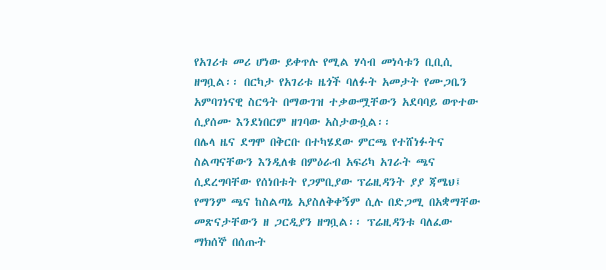የአገሪቱ መሪ ሆነው ይቀጥሉ የሚል ሃሳብ መነሳቱን ቢቢሲ ዘግቧል፡፡ በርካታ የአገሪቱ ዜጎች ባለፉት አመታት የሙጋቤን አምባገነናዊ ስርዓት በማውገዝ ተቃውሟቸውን አደባባይ ወጥተው ሲያሰሙ እንደነበርም ዘገባው አስታውሷል፡፡
በሌላ ዜና ደግሞ በቅርቡ በተካሄደው ምርጫ የተሸነፉትና ስልጣናቸውን እንዲለቁ በምዕራብ አፍሪካ አገራት ጫና ሲደረግባቸው የሰነበቱት የጋምቢያው ፕሬዚዳንት ያያ ጃሜህ፤ የማንም ጫና ከስልጣኔ አያስለቅቀኝም ሲሉ በድጋሚ በአቋማቸው መጽናታቸውን ዘ ጋርዲያን ዘግቧል፡፡ ፕሬዚዳንቱ ባለፈው ማክሰኞ በሰጡት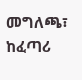መግለጫ፣ ከፈጣሪ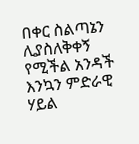በቀር ስልጣኔን ሊያስለቅቀኝ የሚችል አንዳች እንኳን ምድራዊ ሃይል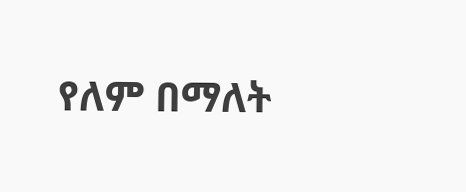የለም በማለት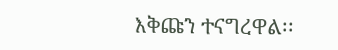እቅጩን ተናግረዋል፡፡